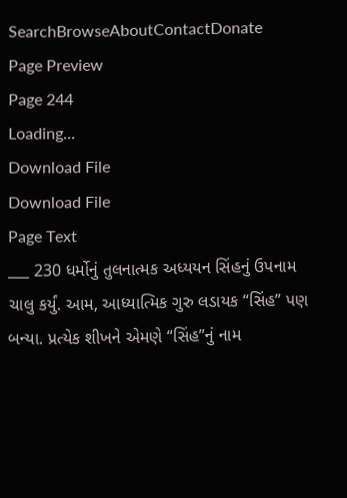SearchBrowseAboutContactDonate
Page Preview
Page 244
Loading...
Download File
Download File
Page Text
___ 230 ધર્મોનું તુલનાત્મક અધ્યયન સિંહનું ઉપનામ ચાલુ કર્યું. આમ, આધ્યાત્મિક ગુરુ લડાયક “સિંહ” પણ બન્યા. પ્રત્યેક શીખને એમણે “સિંહ”નું નામ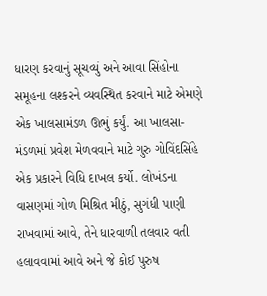ધારણ કરવાનું સૂચવ્યું અને આવા સિંહોના સમૂહના લશ્કરને વ્યવસ્થિત કરવાને માટે એમણે એક ખાલસામંડળ ઊભું કર્યું. આ ખાલસા-મંડળમાં પ્રવેશ મેળવવાને માટે ગુરુ ગોવિંદસિંહે એક પ્રકારને વિધિ દાખલ કર્યો. લોખંડના વાસણમાં ગોળ મિશ્રિત મીઠું, સુગંધી પાણી રાખવામાં આવે, તેને ધારવાળી તલવાર વતી હલાવવામાં આવે અને જે કોઈ પુરુષ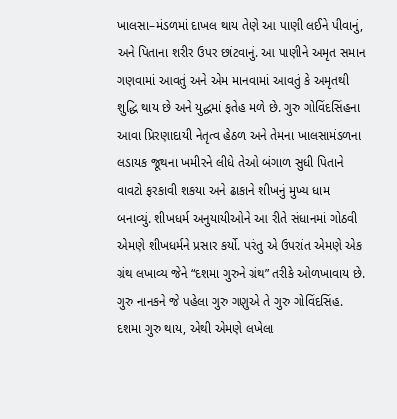ખાલસા–મંડળમાં દાખલ થાય તેણે આ પાણી લઈને પીવાનું, અને પિતાના શરીર ઉપર છાંટવાનું. આ પાણીને અમૃત સમાન ગણવામાં આવતું અને એમ માનવામાં આવતું કે અમૃતથી શુદ્ધિ થાય છે અને યુદ્ધમાં ફતેહ મળે છે. ગુરુ ગોવિંદસિંહના આવા પ્રિરણાદાયી નેતૃત્વ હેઠળ અને તેમના ખાલસામંડળના લડાયક જૂથના ખમીરને લીધે તેઓ બંગાળ સુધી પિતાને વાવટો ફરકાવી શકયા અને ઢાકાને શીખનું મુખ્ય ધામ બનાવ્યું. શીખધર્મ અનુયાયીઓને આ રીતે સંધાનમાં ગોઠવી એમણે શીખધર્મને પ્રસાર કર્યો. પરંતુ એ ઉપરાંત એમણે એક ગ્રંથ લખાવ્ય જેને “દશમા ગુરુને ગ્રંથ” તરીકે ઓળખાવાય છે. ગુરુ નાનકને જે પહેલા ગુરુ ગણુએ તે ગુરુ ગોવિંદસિંહ. દશમા ગુરુ થાય, એથી એમણે લખેલા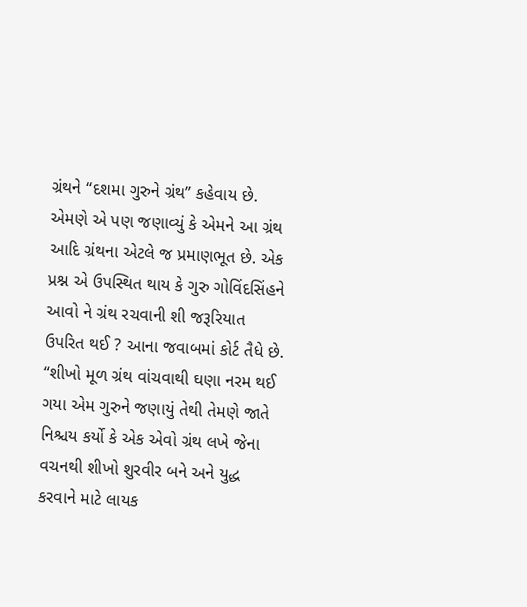ગ્રંથને “દશમા ગુરુને ગ્રંથ” કહેવાય છે. એમણે એ પણ જણાવ્યું કે એમને આ ગ્રંથ આદિ ગ્રંથના એટલે જ પ્રમાણભૂત છે. એક પ્રશ્ન એ ઉપસ્થિત થાય કે ગુરુ ગોવિંદસિંહને આવો ને ગ્રંથ રચવાની શી જરૂરિયાત ઉપરિત થઈ ? આના જવાબમાં કોર્ટ તૈધે છે. “શીખો મૂળ ગ્રંથ વાંચવાથી ઘણા નરમ થઈ ગયા એમ ગુરુને જણાયું તેથી તેમણે જાતે નિશ્ચય કર્યો કે એક એવો ગ્રંથ લખે જેના વચનથી શીખો શુરવીર બને અને યુદ્ધ કરવાને માટે લાયક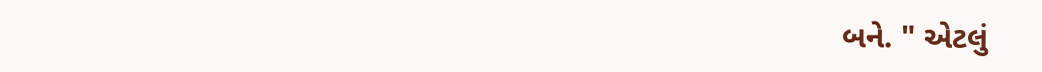બને. " એટલું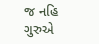જ નહિ ગુરુએ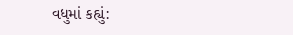વધુમાં કહ્યું: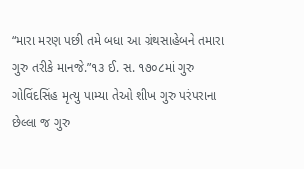“મારા મરણ પછી તમે બધા આ ગ્રંથસાહેબને તમારા ગુરુ તરીકે માનજે.”૧૩ ઈ. સ. ૧૭૦૮માં ગુરુ ગોવિંદસિંહ મૃત્યુ પામ્યા તેઓ શીખ ગુરુ પરંપરાના છેલ્લા જ ગુરુ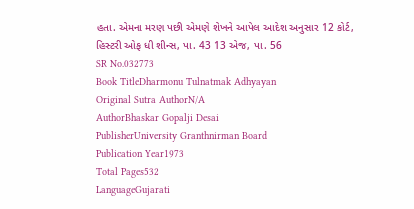હતા. એમના મરણ પછી એમણે શેખને આપેલ આદેશ અનુસાર 12 કોર્ટ, હિસ્ટરી ઓફ ધી શીન્સ, પા. 43 13 એજ, પા. 56
SR No.032773
Book TitleDharmonu Tulnatmak Adhyayan
Original Sutra AuthorN/A
AuthorBhaskar Gopalji Desai
PublisherUniversity Granthnirman Board
Publication Year1973
Total Pages532
LanguageGujarati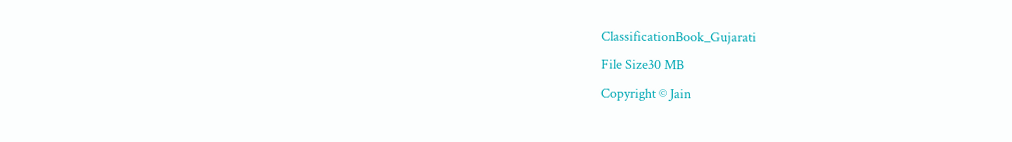ClassificationBook_Gujarati
File Size30 MB
Copyright © Jain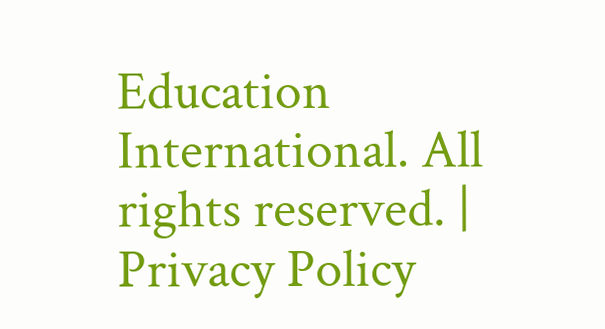Education International. All rights reserved. | Privacy Policy